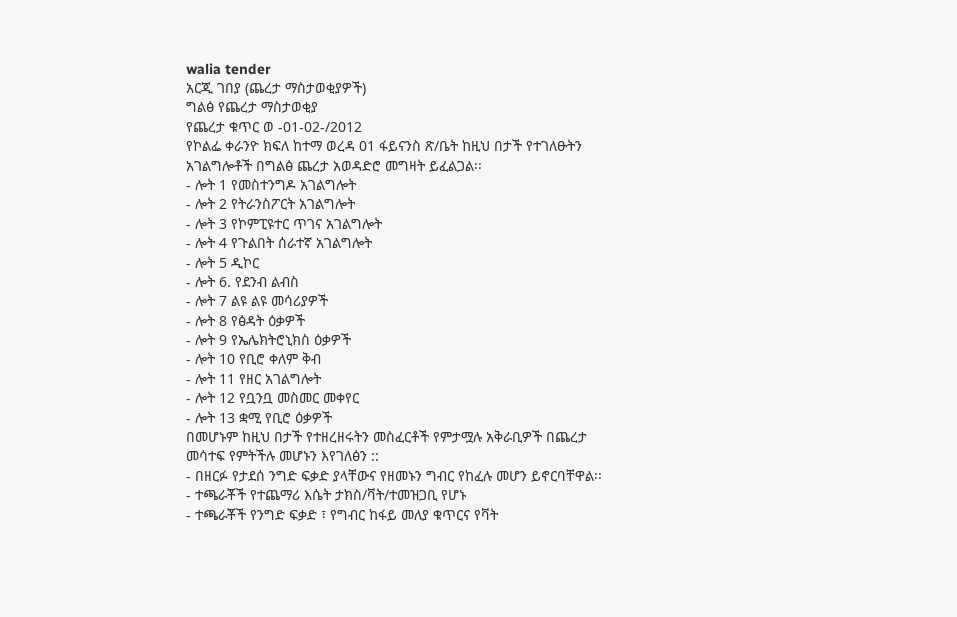walia tender
አርጂ ገበያ (ጨረታ ማስታወቂያዎች)
ግልፅ የጨረታ ማስታወቂያ
የጨረታ ቁጥር ወ -01-02-/2012
የኮልፌ ቀራንዮ ክፍለ ከተማ ወረዳ 01 ፋይናንስ ጽ/ቤት ከዚህ በታች የተገለፁትን አገልግሎቶች በግልፅ ጨረታ አወዳድሮ መግዛት ይፈልጋል፡፡
- ሎት 1 የመስተንግዶ አገልግሎት
- ሎት 2 የትራንስፖርት አገልግሎት
- ሎት 3 የኮምፒዩተር ጥገና አገልግሎት
- ሎት 4 የጉልበት ሰራተኛ አገልግሎት
- ሎት 5 ዲኮር
- ሎት 6. የደንብ ልብስ
- ሎት 7 ልዩ ልዩ መሳሪያዎች
- ሎት 8 የፅዳት ዕቃዎች
- ሎት 9 የኤሌክትሮኒክስ ዕቃዎች
- ሎት 10 የቢሮ ቀለም ቅብ
- ሎት 11 የዘር አገልግሎት
- ሎት 12 የቧንቧ መስመር መቀየር
- ሎት 13 ቋሚ የቢሮ ዕቃዎች
በመሆኑም ከዚህ በታች የተዘረዘሩትን መስፈርቶች የምታሟሉ አቅራቢዎች በጨረታ መሳተፍ የምትችሉ መሆኑን እየገለፅን ::
- በዘርፉ የታደሰ ንግድ ፍቃድ ያላቸውና የዘመኑን ግብር የከፈሉ መሆን ይኖርባቸዋል፡፡
- ተጫራቾች የተጨማሪ እሴት ታክስ/ቫት/ተመዝጋቢ የሆኑ
- ተጫራቾች የንግድ ፍቃድ ፣ የግብር ከፋይ መለያ ቁጥርና የቫት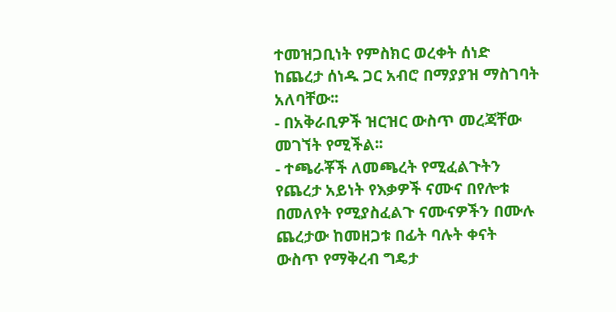ተመዝጋቢነት የምስክር ወረቀት ሰነድ ከጨረታ ሰነዱ ጋር አብሮ በማያያዝ ማስገባት አለባቸው፡፡
- በአቅራቢዎች ዝርዝር ውስጥ መረጃቸው መገኘት የሚችል፡፡
- ተጫራቾች ለመጫረት የሚፈልጉትን የጨረታ አይነት የእቃዎች ናሙና በየሎቱ በመለየት የሚያስፈልጉ ናሙናዎችን በሙሉ ጨረታው ከመዘጋቱ በፊት ባሉት ቀናት ውስጥ የማቅረብ ግዴታ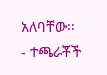አለባቸው፡፡
- ተጫራቾች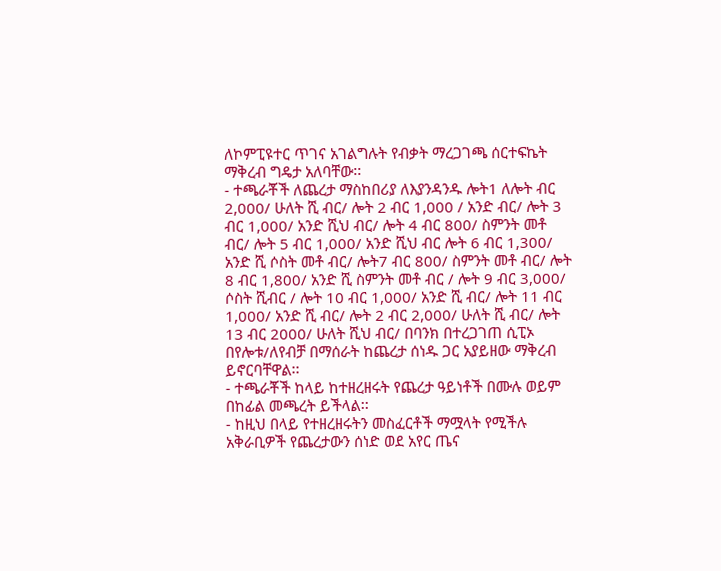ለኮምፒዩተር ጥገና አገልግሉት የብቃት ማረጋገጫ ሰርተፍኬት ማቅረብ ግዴታ አለባቸው፡፡
- ተጫራቾች ለጨረታ ማስከበሪያ ለእያንዳንዱ ሎት1 ለሎት ብር 2,000/ ሁለት ሺ ብር/ ሎት 2 ብር 1,000 / አንድ ብር/ ሎት 3 ብር 1,000/ አንድ ሺህ ብር/ ሎት 4 ብር 800/ ስምንት መቶ ብር/ ሎት 5 ብር 1,000/ አንድ ሺህ ብር ሎት 6 ብር 1,300/ አንድ ሺ ሶስት መቶ ብር/ ሎት7 ብር 800/ ስምንት መቶ ብር/ ሎት 8 ብር 1,800/ አንድ ሺ ስምንት መቶ ብር / ሎት 9 ብር 3,000/ ሶስት ሺብር / ሎት 10 ብር 1,000/ አንድ ሺ ብር/ ሎት 11 ብር 1,000/ አንድ ሺ ብር/ ሎት 2 ብር 2,000/ ሁለት ሺ ብር/ ሎት 13 ብር 2000/ ሁለት ሺህ ብር/ በባንክ በተረጋገጠ ሲፒኦ በየሎቱ/ለየብቻ በማሰራት ከጨረታ ሰነዱ ጋር አያይዘው ማቅረብ ይኖርባቸዋል፡፡
- ተጫራቾች ከላይ ከተዘረዘሩት የጨረታ ዓይነቶች በሙሉ ወይም በከፊል መጫረት ይችላል፡፡
- ከዚህ በላይ የተዘረዘሩትን መስፈርቶች ማሟላት የሚችሉ አቅራቢዎች የጨረታውን ሰነድ ወደ አየር ጤና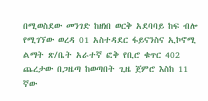በሚወስደው መንገድ ከዘነበ ወርቅ አደባባይ ከፍ ብሎ የሚገኘው ወረዳ 01 አስተዳደር ፋይናንስና ኢኮኖሚ ልማት ጽ/ቤት አራተኛ ፎቅ የቢሮ ቁጥር 402 ጨረታው በጋዜጣ ከወጣበት ጊዜ ጀምሮ እስከ 11 ኛው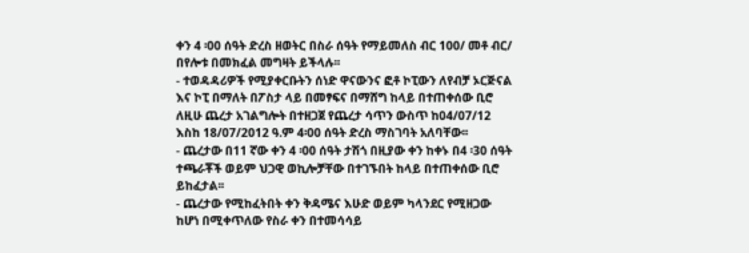ቀን 4 ፡00 ሰዓት ድረስ ዘወትር በስራ ሰዓት የማይመለስ ብር 100/ መቶ ብር/ በየሎቱ በመክፈል መግዛት ይችላሉ፡፡
- ተወዳዳሪዎች የሚያቀርቡትን ሰነድ ዋናውንና ፎቶ ኮፒውን ለየብቻ ኦርጅናል እና ኮፒ በማለት በፖስታ ላይ በመፃፍና በማሸግ ከላይ በተጠቀሰው ቢሮ ለዚሁ ጨረታ አገልግሎት በተዘጋጀ የጨረታ ሳጥን ውስጥ ከ04/07/12 እስከ 18/07/2012 ዓ.ም 4፡00 ሰዓት ድረስ ማስገባት አለባቸው፡፡
- ጨረታው በ11 ኛው ቀን 4 ፡00 ሰዓት ታሽጎ በዚያው ቀን ከቀኑ በ4 ፡30 ሰዓት ተጫራቾች ወይም ህጋዊ ወኪሎቻቸው በተገኙበት ከላይ በተጠቀሰው ቢሮ ይከፈታል፡፡
- ጨረታው የሚከፈትበት ቀን ቅዳሜና እሁድ ወይም ካላንደር የሚዘጋው ከሆነ በሚቀጥለው የስራ ቀን በተመሳሳይ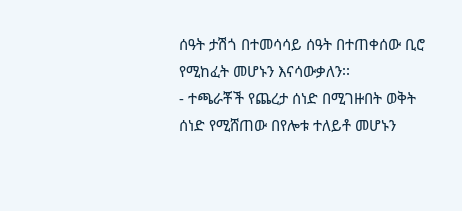ሰዓት ታሽጎ በተመሳሳይ ሰዓት በተጠቀሰው ቢሮ የሚከፈት መሆኑን እናሳውቃለን፡፡
- ተጫራቾች የጨረታ ሰነድ በሚገዙበት ወቅት ሰነድ የሚሸጠው በየሎቱ ተለይቶ መሆኑን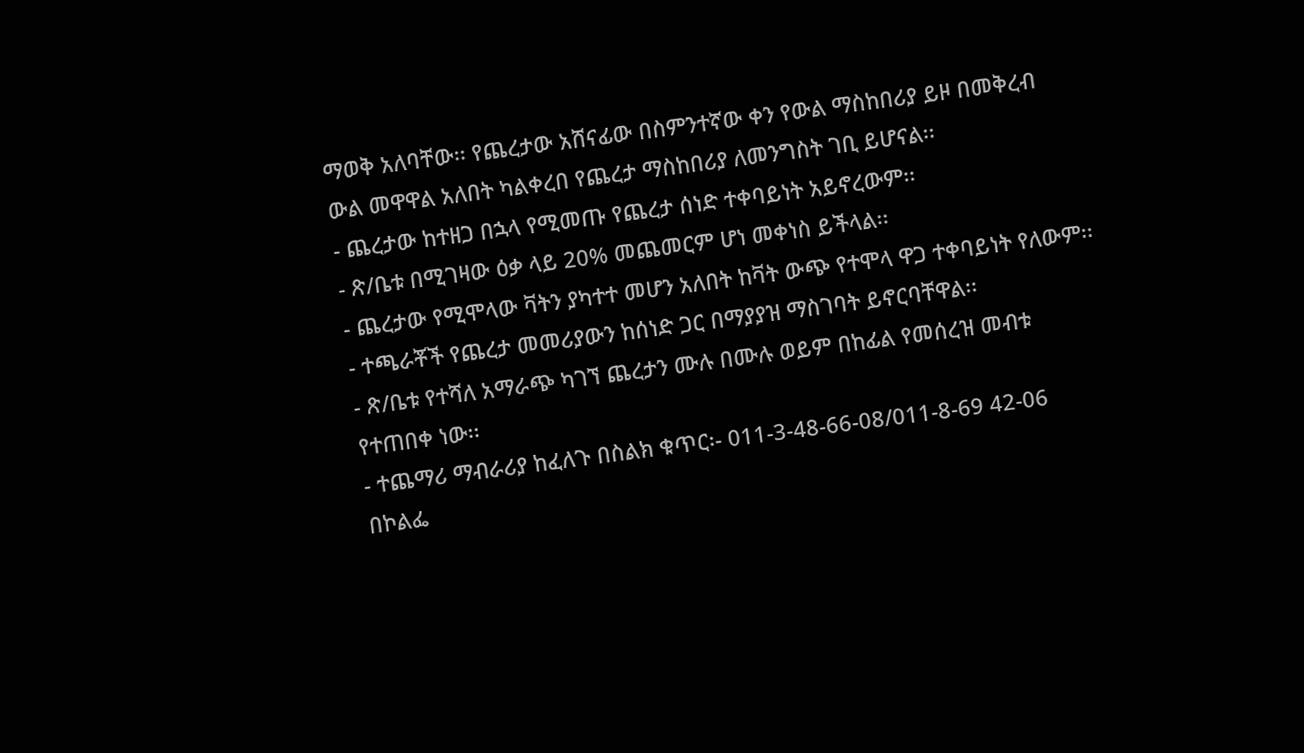ማወቅ አለባቸው፡፡ የጨረታው አሸናፊው በስምንተኛው ቀን የውል ማስከበሪያ ይዞ በመቅረብ ውል መዋዋል አለበት ካልቀረበ የጨረታ ማስከበሪያ ለመንግስት ገቢ ይሆናል፡፡
- ጨረታው ከተዘጋ በኋላ የሚመጡ የጨረታ ሰነድ ተቀባይነት አይኖረውም፡፡
- ጽ/ቤቱ በሚገዛው ዕቃ ላይ 20% መጨመርም ሆነ መቀነስ ይችላል፡፡
- ጨረታው የሚሞላው ቫትን ያካተተ መሆን አለበት ከቫት ውጭ የተሞላ ዋጋ ተቀባይነት የለውም፡፡
- ተጫራቾች የጨረታ መመሪያውን ከሰነድ ጋር በማያያዝ ማስገባት ይኖርባቸዋል፡፡
- ጽ/ቤቱ የተሻለ አማራጭ ካገኘ ጨረታን ሙሉ በሙሉ ወይም በከፊል የመሰረዝ መብቱ የተጠበቀ ነው፡፡
- ተጨማሪ ማብራሪያ ከፈለጉ በስልክ ቁጥር፡- 011-3-48-66-08/011-8-69 42-06
በኮልፌ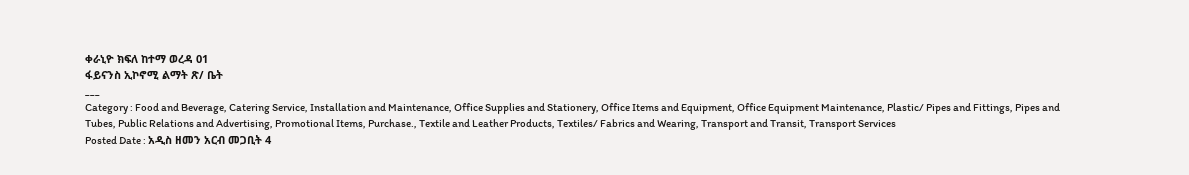ቀራኒዮ ክፍለ ከተማ ወረዳ 01
ፋይናንስ ኢኮኖሚ ልማት ጽ/ ቤት
___
Category : Food and Beverage, Catering Service, Installation and Maintenance, Office Supplies and Stationery, Office Items and Equipment, Office Equipment Maintenance, Plastic/ Pipes and Fittings, Pipes and Tubes, Public Relations and Advertising, Promotional Items, Purchase., Textile and Leather Products, Textiles/ Fabrics and Wearing, Transport and Transit, Transport Services
Posted Date : አዲስ ዘመን አርብ መጋቢት 4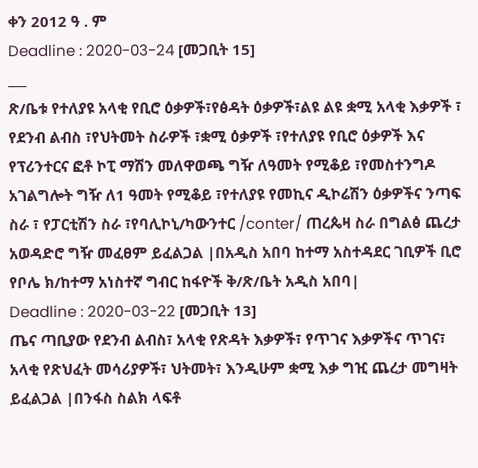ቀን 2012 ዓ . ም
Deadline : 2020-03-24 [መጋቢት 15]
___
ጽ/ቤቱ የተለያዩ አላቂ የቢሮ ዕቃዎች፣የፅዳት ዕቃዎች፣ልዩ ልዩ ቋሚ አላቂ እቃዎች ፣ የደንብ ልብስ ፣የህትመት ስራዎች ፣ቋሚ ዕቃዎች ፣የተለያዩ የቢሮ ዕቃዎች እና የፕሪንተርና ፎቶ ኮፒ ማሽን መለዋወጫ ግዥ ለዓመት የሚቆይ ፣የመስተንግዶ አገልግሎት ግዥ ለ1 ዓመት የሚቆይ ፣የተለያዩ የመኪና ዲኮሬሽን ዕቃዎችና ንጣፍ ስራ ፣ የፓርቲሽን ስራ ፣የባሊኮኒ/ካውንተር /conter/ ጠረጴዛ ስራ በግልፅ ጨረታ አወዳድሮ ግዥ መፈፀም ይፈልጋል |በአዲስ አበባ ከተማ አስተዳደር ገቢዎች ቢሮ የቦሌ ክ/ከተማ አነስተኛ ግብር ከፋዮች ቅ/ጽ/ቤት አዲስ አበባ|
Deadline : 2020-03-22 [መጋቢት 13]
ጤና ጣቢያው የደንብ ልብስ፣ አላቂ የጽዳት እቃዎች፣ የጥገና እቃዎችና ጥገና፣ አላቂ የጽህፈት መሳሪያዎች፣ ህትመት፣ እንዲሁም ቋሚ እቃ ግዢ ጨረታ መግዛት ይፈልጋል |በንፋስ ስልክ ላፍቶ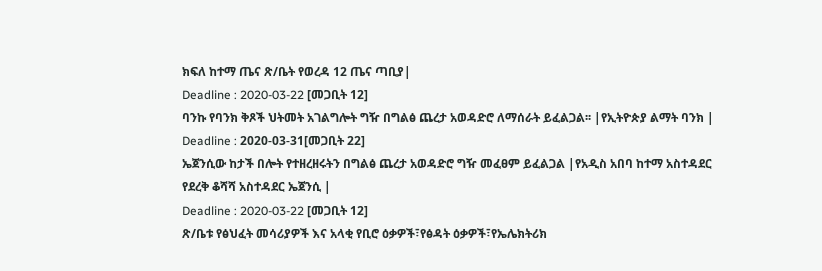ክፍለ ከተማ ጤና ጽ/ቤት የወረዳ 12 ጤና ጣቢያ|
Deadline : 2020-03-22 [መጋቢት 12]
ባንኩ የባንክ ቅጾች ህትመት አገልግሎት ግዥ በግልፅ ጨረታ አወዳድሮ ለማሰራት ይፈልጋል፡፡ |የኢትዮጵያ ልማት ባንክ |
Deadline : 2020-03-31[መጋቢት 22]
ኤጀንሲው ከታች በሎት የተዘረዘሩትን በግልፅ ጨረታ አወዳድሮ ግዥ መፈፀም ይፈልጋል |የአዲስ አበባ ከተማ አስተዳደር የደረቅ ቆሻሻ አስተዳደር ኤጀንሲ |
Deadline : 2020-03-22 [መጋቢት 12]
ጽ/ቤቱ የፅህፈት መሳሪያዎች እና አላቂ የቢሮ ዕቃዎች፣የፅዳት ዕቃዎች፣የኤሌክትሪክ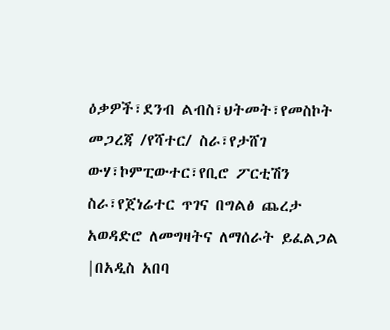ዕቃዎች፣ደንብ ልብስ፣ህትመት፣የመስኮት መጋረጃ /የሻተር/ ስራ፣የታሸገ ውሃ፣ኮምፒውተር፣የቢሮ ፖርቲሽን ስራ፣የጀነሬተር ጥገና በግልፅ ጨረታ አወዳድሮ ለመግዛትና ለማሰራት ይፈልጋል |በአዲስ አበባ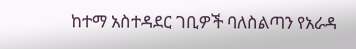ከተማ አስተዳደር ገቢዎች ባለስልጣን የአራዳ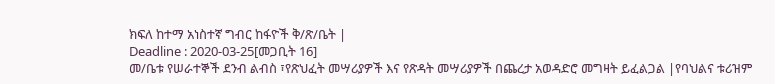ክፍለ ከተማ አነስተኛ ግብር ከፋዮች ቅ/ጽ/ቤት |
Deadline : 2020-03-25[መጋቢት 16]
መ/ቤቱ የሠራተኞች ደንብ ልብስ ፣የጽህፈት መሣሪያዎች እና የጽዳት መሣሪያዎች በጨረታ አወዳድሮ መግዛት ይፈልጋል |የባህልና ቱሪዝም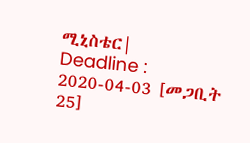ሚኒስቴር|
Deadline : 2020-04-03 [መጋቢት 25]